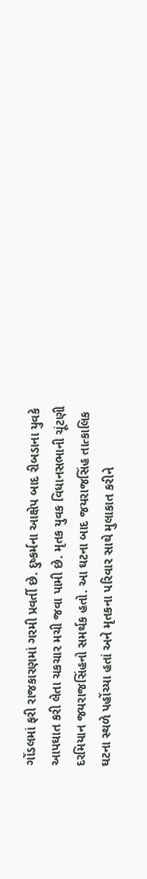ગોંડલમાં ફરી રાજકારણમાં ગરમી પ્રવર્તી છે. દુષ્કર્મના આક્ષેપ બાદ રીબડાના યુવકે આપઘાત કરી લેતા ચકચાર મચી જવા પામી છે. મૃતક યુવક વિધાનસભાની ચૂંટણી દરમિયાન જયરાજસિંહનો સમર્થક હતો. આ ઘટના બાદ જયરાજસિંહ તાત્કાલિક ઘટના સ્થળે પહોંચ્યા હતાં અને મૃતકના પરિવાર સાથે મુલાકાત કરીને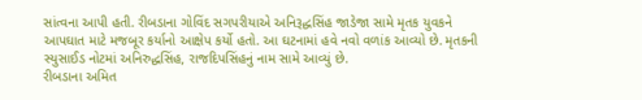સાંત્વના આપી હતી. રીબડાના ગોવિંદ સગપરીયાએ અનિરૂદ્ધસિંહ જાડેજા સામે મૃતક યુવકને આપઘાત માટે મજબૂર કર્યાનો આક્ષેપ કર્યો હતો. આ ઘટનામાં હવે નવો વળાંક આવ્યો છે. મૃતકની સ્યુસાઈડ નોટમાં અનિરુદ્ધસિંહ, રાજદિપસિંહનું નામ સામે આવ્યું છે.
રીબડાના અમિત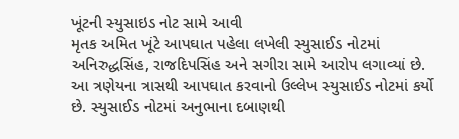ખૂંટની સ્યુસાઇડ નોટ સામે આવી
મૃતક અમિત ખૂંટે આપઘાત પહેલા લખેલી સ્યુસાઈડ નોટમાં અનિરુદ્ધસિંહ, રાજદિપસિંહ અને સગીરા સામે આરોપ લગાવ્યાં છે. આ ત્રણેયના ત્રાસથી આપઘાત કરવાનો ઉલ્લેખ સ્યુસાઈડ નોટમાં કર્યો છે. સ્યુસાઈડ નોટમાં અનુભાના દબાણથી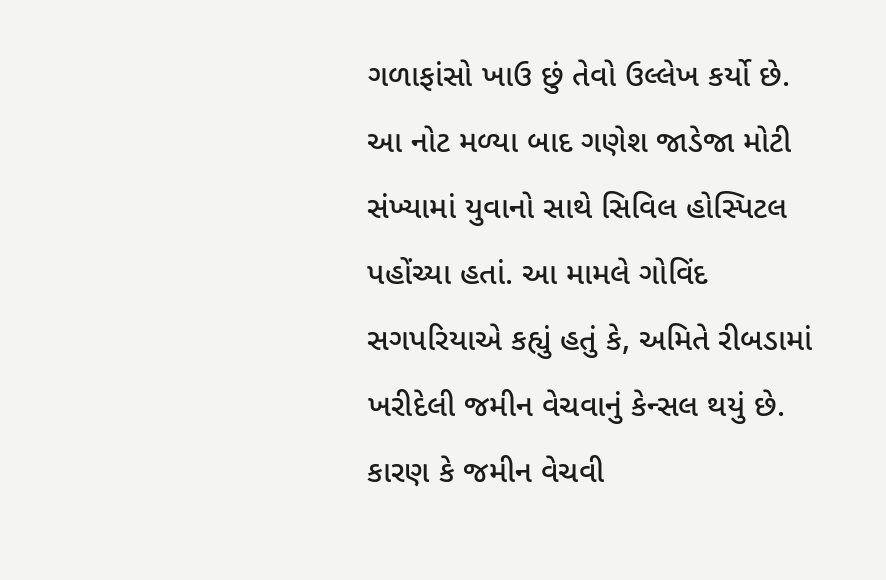ગળાફાંસો ખાઉ છું તેવો ઉલ્લેખ કર્યો છે. આ નોટ મળ્યા બાદ ગણેશ જાડેજા મોટી સંખ્યામાં યુવાનો સાથે સિવિલ હોસ્પિટલ પહોંચ્યા હતાં. આ મામલે ગોવિંદ સગપરિયાએ કહ્યું હતું કે, અમિતે રીબડામાં ખરીદેલી જમીન વેચવાનું કેન્સલ થયું છે. કારણ કે જમીન વેચવી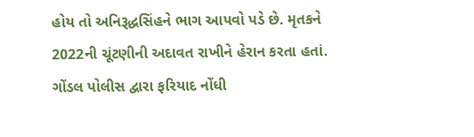હોય તો અનિરૂદ્ધસિંહને ભાગ આપવો પડે છે. મૃતકને 2022ની ચૂંટણીની અદાવત રાખીને હેરાન કરતા હતાં.
ગોંડલ પોલીસ દ્વારા ફરિયાદ નોંધી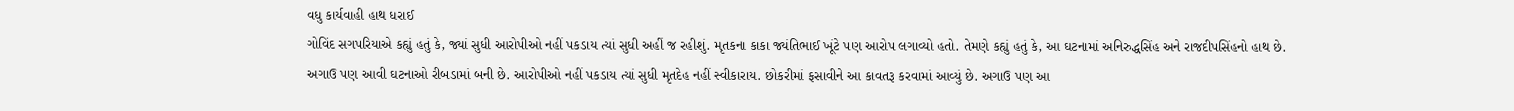વધુ કાર્યવાહી હાથ ધરાઈ
ગોવિંદ સગપરિયાએ કહ્યું હતું કે, જ્યાં સુધી આરોપીઓ નહીં પકડાય ત્યાં સુધી અહીં જ રહીશું. મૃતકના કાકા જ્યંતિભાઈ ખૂંટે પણ આરોપ લગાવ્યો હતો. તેમણે કહ્યું હતું કે, આ ઘટનામાં અનિરુદ્ધસિંહ અને રાજદીપસિંહનો હાથ છે. અગાઉ પણ આવી ઘટનાઓ રીબડામાં બની છે. આરોપીઓ નહીં પકડાય ત્યાં સુધી મૃતદેહ નહીં સ્વીકારાય. છોકરીમાં ફસાવીને આ કાવતરૂ કરવામાં આવ્યું છે. અગાઉ પણ આ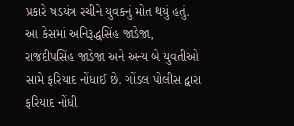પ્રકારે ષડયંત્ર રચીને યુવકનું મોત થયું હતું. આ કેસમાં અનિરૂદ્ધસિંહ જાડેજા, રાજદીપસિંહ જાડેજા અને અન્ય બે યુવતીઓ સામે ફરિયાદ નોંધાઈ છે. ગોંડલ પોલીસ દ્વારા ફરિયાદ નોંધી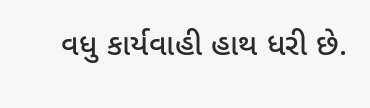વધુ કાર્યવાહી હાથ ધરી છે.